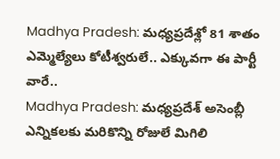Madhya Pradesh: మధ్యప్రదేశ్లో 81 శాతం ఎమ్మెల్యేలు కోటీశ్వరులే.. ఎక్కువగా ఈ పార్టీ వారే..
Madhya Pradesh: మధ్యప్రదేశ్ అసెంబ్లీ ఎన్నికలకు మరికొన్ని రోజులే మిగిలి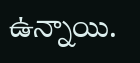ఉన్నాయి.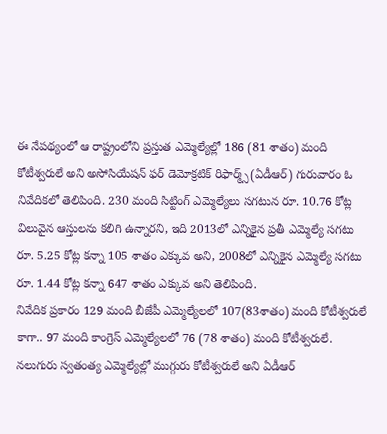ఈ నేపథ్యంలో ఆ రాష్ట్రంలోని ప్రస్తుత ఎమ్మెల్యేల్లో 186 (81 శాతం) మంది కోటీశ్వరులే అని అసోసియేషన్ ఫర్ డెమోక్రటిక్ రిఫార్మ్స్(ఏడీఆర్) గురువారం ఓ నివేదికలో తెలిపింది. 230 మంది సిట్టింగ్ ఎమ్మెల్యేలు సగటున రూ. 10.76 కోట్ల విలువైన ఆస్తులను కలిగి ఉన్నారని, ఇది 2013లో ఎన్నికైన ప్రతీ ఎమ్మెల్యే సగటు రూ. 5.25 కోట్ల కన్నా 105 శాతం ఎక్కువ అని, 2008లో ఎన్నికైన ఎమ్మెల్యే సగటు రూ. 1.44 కోట్ల కన్నా 647 శాతం ఎక్కువ అని తెలిపింది.
నివేదిక ప్రకారం 129 మంది బీజేపీ ఎమ్మెల్యేలలో 107(83శాతం) మంది కోటీశ్వరులే కాగా.. 97 మంది కాంగ్రెస్ ఎమ్మెల్యేలలో 76 (78 శాతం) మంది కోటీశ్వరులే. నలుగురు స్వతంత్య ఎమ్మెల్యేల్లో ముగ్గురు కోటీశ్వరులే అని ఏడీఆర్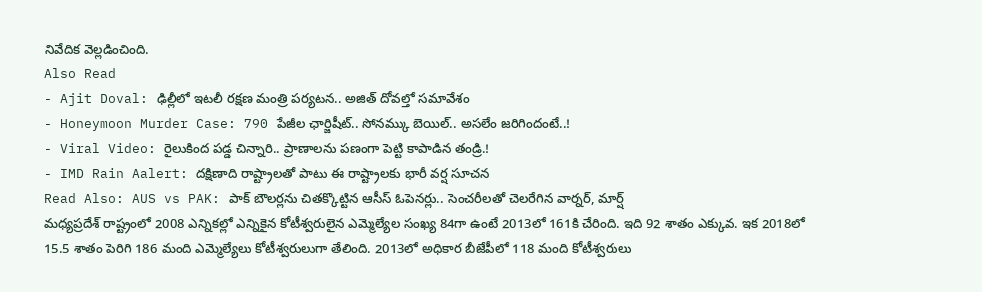నివేదిక వెల్లడించింది.
Also Read
- Ajit Doval: ఢిల్లీలో ఇటలీ రక్షణ మంత్రి పర్యటన.. అజిత్ దోవల్తో సమావేశం
- Honeymoon Murder Case: 790 పేజీల ఛార్జిషీట్.. సోనమ్కు బెయిల్.. అసలేం జరిగిందంటే..!
- Viral Video: రైలుకింద పడ్డ చిన్నారి.. ప్రాణాలను పణంగా పెట్టి కాపాడిన తండ్రి.!
- IMD Rain Aalert: దక్షిణాది రాష్ట్రాలతో పాటు ఈ రాష్ట్రాలకు భారీ వర్ష సూచన
Read Also: AUS vs PAK: పాక్ బౌలర్లను చితక్కొట్టిన ఆసీస్ ఓపెనర్లు.. సెంచరీలతో చెలరేగిన వార్నర్, మార్ష్
మధ్యప్రదేశ్ రాష్ట్రంలో 2008 ఎన్నికల్లో ఎన్నికైన కోటీశ్వరులైన ఎమ్మెల్యేల సంఖ్య 84గా ఉంటే 2013లో 161కి చేరింది. ఇది 92 శాతం ఎక్కువ. ఇక 2018లో 15.5 శాతం పెరిగి 186 మంది ఎమ్మెల్యేలు కోటీశ్వరులుగా తేలింది. 2013లో అధికార బీజేపీలో 118 మంది కోటీశ్వరులు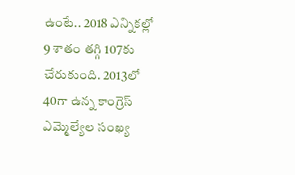ఉంటే.. 2018 ఎన్నికల్లో 9 శాతం తగ్గి 107కు చేరుకుంది. 2013లో 40గా ఉన్న కాంగ్రెస్ ఎమ్మెల్యేల సంఖ్య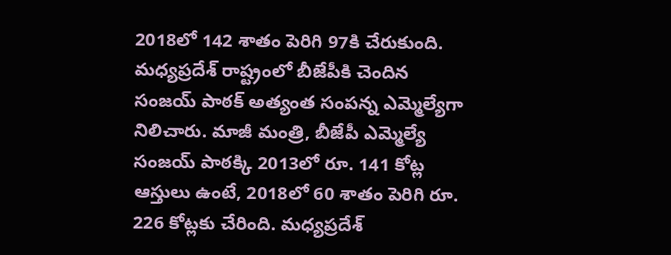2018లో 142 శాతం పెరిగి 97కి చేరుకుంది.
మధ్యప్రదేశ్ రాష్ట్రంలో బీజేపీకి చెందిన సంజయ్ పాఠక్ అత్యంత సంపన్న ఎమ్మెల్యేగా నిలిచారు. మాజీ మంత్రి, బీజేపీ ఎమ్మెల్యే సంజయ్ పాఠక్కి 2013లో రూ. 141 కోట్ల ఆస్తులు ఉంటే, 2018లో 60 శాతం పెరిగి రూ. 226 కోట్లకు చేరింది. మధ్యప్రదేశ్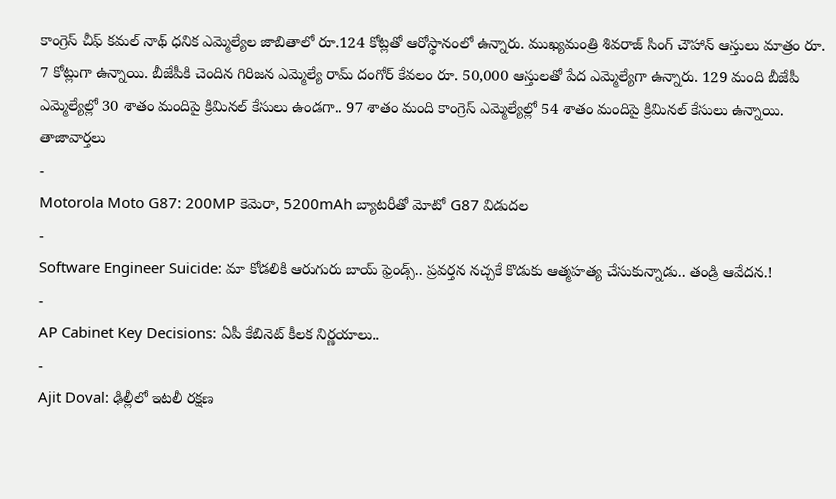కాంగ్రెస్ చీఫ్ కమల్ నాథ్ ధనిక ఎమ్మెల్యేల జాబితాలో రూ.124 కోట్లతో ఆరోస్థానంలో ఉన్నారు. ముఖ్యమంత్రి శివరాజ్ సింగ్ చౌహాన్ ఆస్తులు మాత్రం రూ. 7 కోట్లుగా ఉన్నాయి. బీజేపీకి చెందిన గిరిజన ఎమ్మెల్యే రామ్ దంగోర్ కేవలం రూ. 50,000 ఆస్తులతో పేద ఎమ్మెల్యేగా ఉన్నారు. 129 మంది బీజేపీ ఎమ్మెల్యేల్లో 30 శాతం మందిపై క్రిమినల్ కేసులు ఉండగా.. 97 శాతం మంది కాంగ్రెస్ ఎమ్మెల్యేల్లో 54 శాతం మందిపై క్రిమినల్ కేసులు ఉన్నాయి.
తాజావార్తలు
-
Motorola Moto G87: 200MP కెమెరా, 5200mAh బ్యాటరీతో మోటో G87 విడుదల
-
Software Engineer Suicide: మా కోడలికి ఆరుగురు బాయ్ ఫ్రెండ్స్.. ప్రవర్తన నచ్చకే కొడుకు ఆత్మహత్య చేసుకున్నాడు.. తండ్రి ఆవేదన.!
-
AP Cabinet Key Decisions: ఏపీ కేబినెట్ కీలక నిర్ణయాలు..
-
Ajit Doval: ఢిల్లీలో ఇటలీ రక్షణ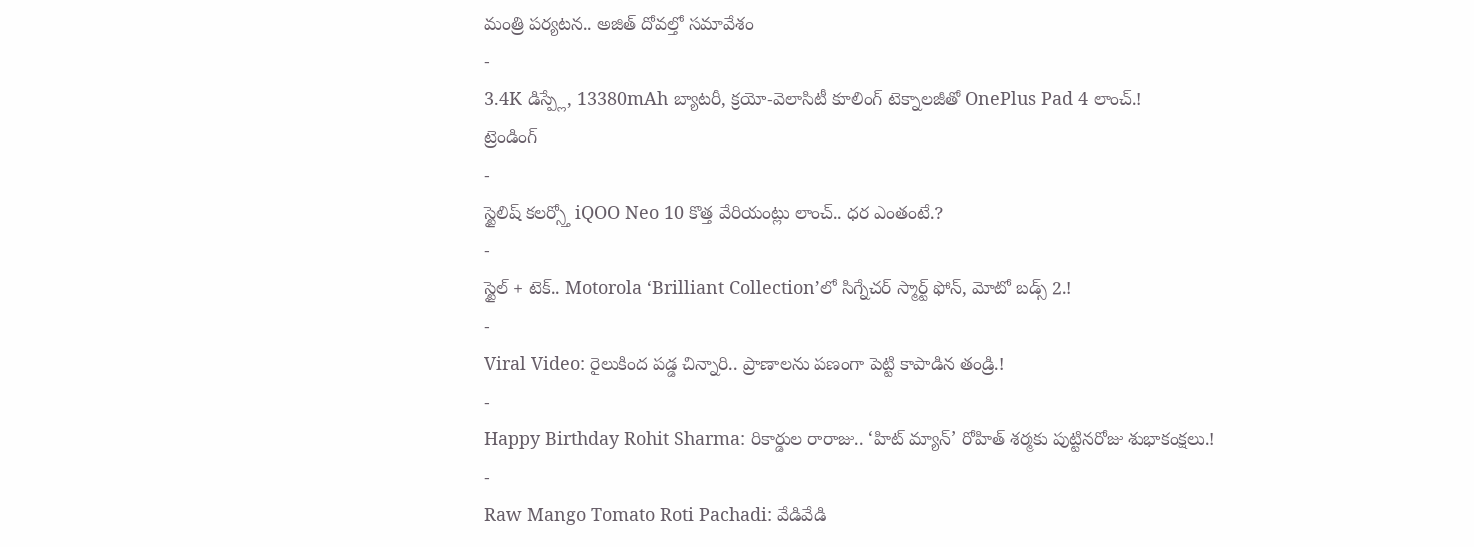మంత్రి పర్యటన.. అజిత్ దోవల్తో సమావేశం
-
3.4K డిస్ప్లే, 13380mAh బ్యాటరీ, క్రయో-వెలాసిటీ కూలింగ్ టెక్నాలజీతో OnePlus Pad 4 లాంచ్.!
ట్రెండింగ్
-
స్టైలిష్ కలర్స్తో iQOO Neo 10 కొత్త వేరియంట్లు లాంచ్.. ధర ఎంతంటే.?
-
స్టైల్ + టెక్.. Motorola ‘Brilliant Collection’లో సిగ్నేచర్ స్మార్ట్ ఫోన్, మోటో బడ్స్ 2.!
-
Viral Video: రైలుకింద పడ్డ చిన్నారి.. ప్రాణాలను పణంగా పెట్టి కాపాడిన తండ్రి.!
-
Happy Birthday Rohit Sharma: రికార్డుల రారాజు.. ‘హిట్ మ్యాన్’ రోహిత్ శర్మకు పుట్టినరోజు శుభాకంక్షలు.!
-
Raw Mango Tomato Roti Pachadi: వేడివేడి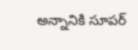అన్నానికి సూపర్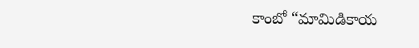కాంబో “మామిడికాయ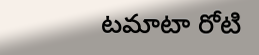టమాటా రోటి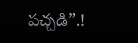పచ్చడి”.!